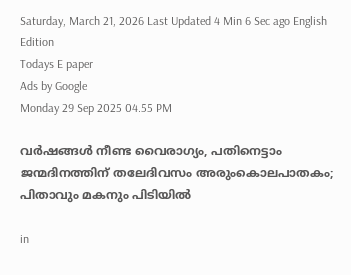Saturday, March 21, 2026 Last Updated 4 Min 6 Sec ago English Edition
Todays E paper
Ads by Google
Monday 29 Sep 2025 04.55 PM

വർഷങ്ങൾ നീണ്ട വൈരാഗ്യം, പതിനെട്ടാം ജന്മദിനത്തിന് തലേദിവസം അരുംകൊലപാതകം; പിതാവും മകനും പിടിയില്‍

in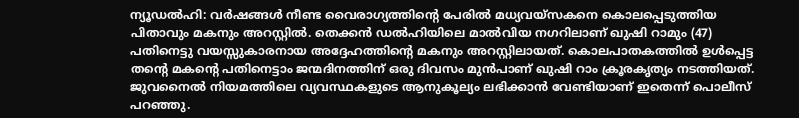ന്യൂഡൽഹി: വർഷങ്ങൾ നീണ്ട വൈരാഗ്യത്തിന്റെ പേരിൽ മധ്യവയ്സകനെ കൊലപ്പെടുത്തിയ പിതാവും മകനും അറസ്റ്റിൽ. തെക്കൻ ഡൽഹിയിലെ മാൽവിയ നഗറിലാണ് ഖുഷി റാമും (47) പതിനെട്ടു വയസ്സുകാരനായ അദ്ദേഹത്തിന്റെ മകനും അറസ്റ്റിലായത്. കൊലപാതകത്തിൽ ഉൾപ്പെട്ട തന്റെ മകന്റെ പതിനെട്ടാം ജന്മദിനത്തിന് ഒരു ദിവസം മുൻപാണ് ഖുഷി റാം ക്രൂരകൃത്യം നടത്തിയത്. ജുവനൈൽ നിയമത്തിലെ വ്യവസ്ഥകളുടെ ആനുകൂല്യം ലഭിക്കാൻ വേണ്ടിയാണ് ഇതെന്ന് പൊലീസ് പറഞ്ഞു.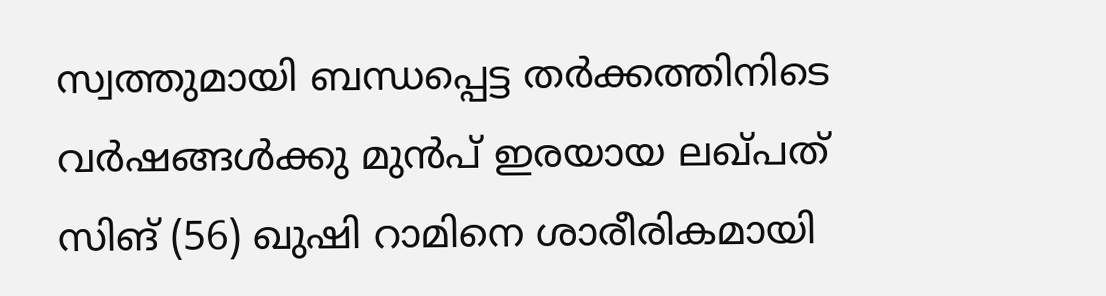സ്വത്തുമായി ബന്ധപ്പെട്ട തർക്കത്തിനിടെ വർഷങ്ങൾക്കു മുൻപ് ഇരയായ ലഖ്പത് സിങ് (56) ഖുഷി റാമിനെ ശാരീരികമായി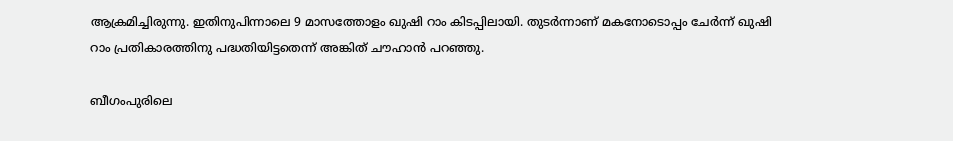ആക്രമിച്ചിരുന്നു. ഇതിനുപിന്നാലെ 9 മാസത്തോളം ഖുഷി റാം കിടപ്പിലായി. തുടർന്നാണ് മകനോടൊപ്പം ചേർന്ന് ഖുഷി റാം പ്രതികാരത്തിനു പദ്ധതിയിട്ടതെന്ന് അങ്കിത് ചൗഹാൻ പറഞ്ഞു.

ബീഗംപുരിലെ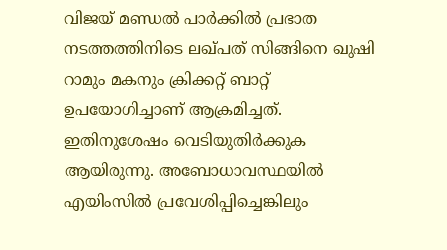വിജയ് മണ്ഡൽ പാർക്കിൽ പ്രഭാത നടത്തത്തിനിടെ ലഖ്പത് സിങ്ങിനെ ഖുഷി റാമും മകനും ക്രിക്കറ്റ് ബാറ്റ് ഉപയോഗിച്ചാണ് ആക്രമിച്ചത്. ഇതിനുശേഷം വെടിയുതിർക്കുക ആയിരുന്നു. അബോധാവസ്ഥയിൽ എയിംസിൽ പ്രവേശിപ്പിച്ചെങ്കിലും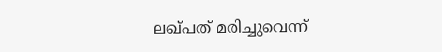ലഖ്പത് മരിച്ചുവെന്ന്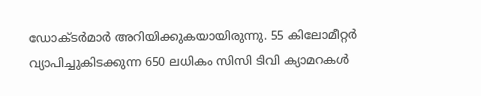ഡോക്ടർമാർ അറിയിക്കുകയായിരുന്നു. 55 കിലോമീറ്റർ വ്യാപിച്ചുകിടക്കുന്ന 650 ലധികം സിസി ടിവി ക്യാമറകൾ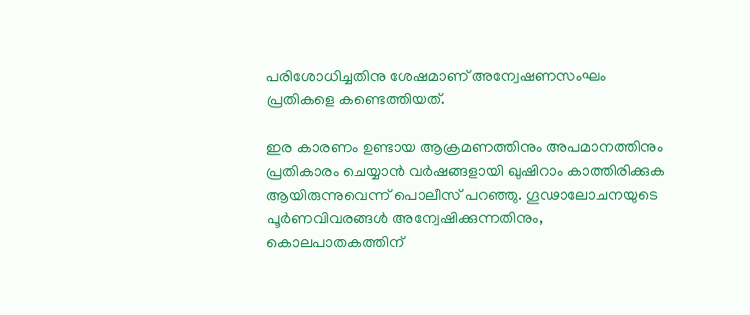പരിശോധിച്ചതിനു ശേഷമാണ് അന്വേഷണസംഘം പ്രതികളെ കണ്ടെത്തിയത്.

ഇര കാരണം ഉണ്ടായ ആക്രമണത്തിനും അപമാനത്തിനും പ്രതികാരം ചെയ്യാൻ വർഷങ്ങളായി ഖുഷിറാം കാത്തിരിക്കുക ആയിരുന്നുവെന്ന് പൊലീസ് പറഞ്ഞു. ഗൂഢാലോചനയുടെ പൂർണവിവരങ്ങൾ അന്വേഷിക്കുന്നതിനും, കൊലപാതകത്തിന്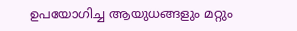ഉപയോഗിച്ച ആയുധങ്ങളും മറ്റും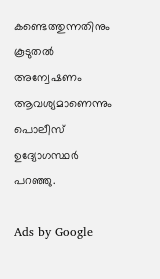കണ്ടെത്തുന്നതിനും കൂടുതൽ അന്വേഷണം ആവശ്യമാണെന്നും പൊലീസ് ഉദ്യോഗസ്ഥർ പറഞ്ഞു.

Ads by Google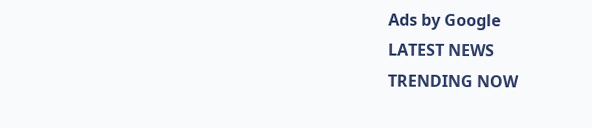Ads by Google
LATEST NEWS
TRENDING NOW